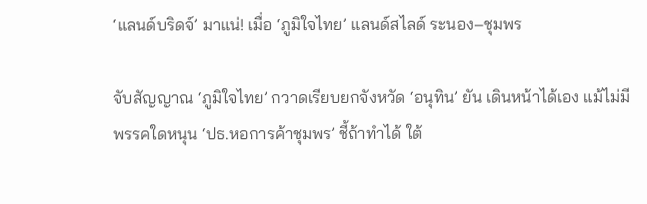‘แลนด์บริดจ์’ มาแน่! เมื่อ ‘ภูมิใจไทย’ แลนด์สไลด์ ระนอง–ชุมพร

จับสัญญาณ ‘ภูมิใจไทย’ กวาดเรียบยกจังหวัด ‘อนุทิน’ ยัน เดินหน้าได้เอง แม้ไม่มีพรรคใดหนุน ‘ปธ.หอการค้าชุมพร’ ชี้ถ้าทำได้ ใต้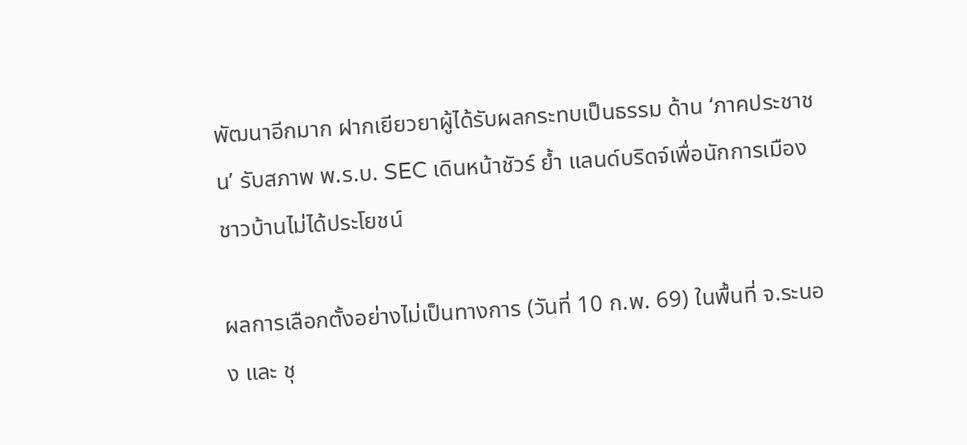พัฒนาอีกมาก ฝากเยียวยาผู้ได้รับผลกระทบเป็นธรรม ด้าน ‘ภาคประชาชน’ รับสภาพ พ.ร.บ. SEC เดินหน้าชัวร์ ย้ำ แลนด์บริดจ์เพื่อนักการเมือง ชาวบ้านไม่ได้ประโยชน์

ผลการเลือกตั้งอย่างไม่เป็นทางการ (วันที่ 10 ก.พ. 69) ในพื้นที่ จ.ระนอง และ ชุ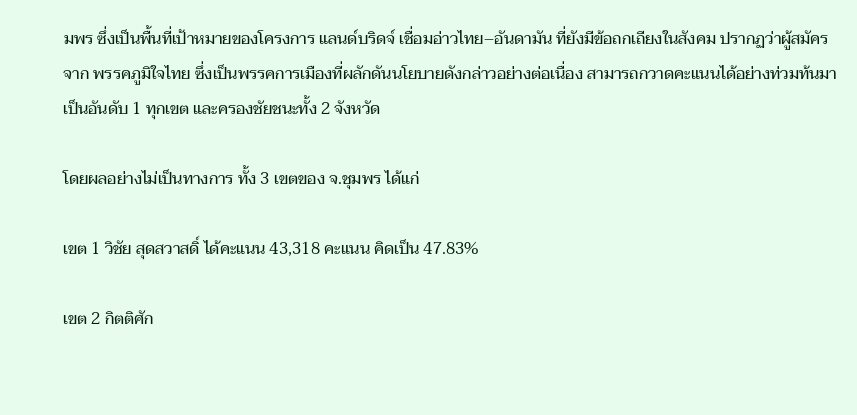มพร ซึ่งเป็นพื้นที่เป้าหมายของโครงการ แลนด์บริดจ์ เชื่อมอ่าวไทย–อันดามัน ที่ยังมีข้อถกเถียงในสังคม ปรากฏว่าผู้สมัครจาก พรรคภูมิใจไทย ซึ่งเป็นพรรคการเมืองที่ผลักดันนโยบายดังกล่าวอย่างต่อเนื่อง สามารถกวาดคะแนนได้อย่างท่วมท้นมาเป็นอันดับ 1 ทุกเขต และครองชัยชนะทั้ง 2 จังหวัด

โดยผลอย่างไม่เป็นทางการ ทั้ง 3 เขตของ จ.ชุมพร ได้แก่

เขต 1 วิชัย สุดสวาสดิ์ ได้คะแนน 43,318 คะแนน คิดเป็น 47.83%

เขต 2 กิตติศัก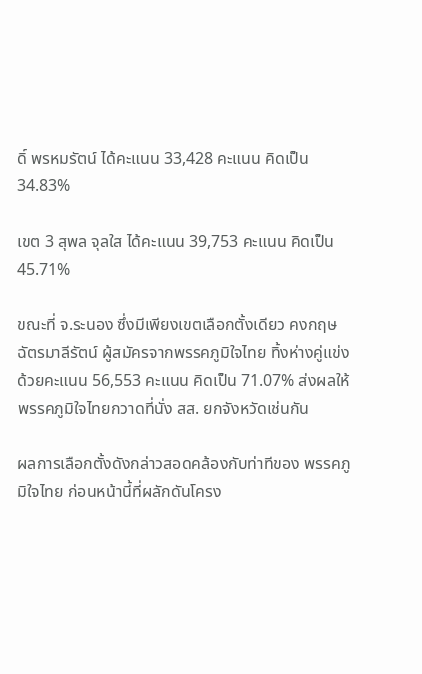ดิ์ พรหมรัตน์ ได้คะแนน 33,428 คะแนน คิดเป็น 34.83%

เขต 3 สุพล จุลใส ได้คะแนน 39,753 คะแนน คิดเป็น 45.71%

ขณะที่ จ.ระนอง ซึ่งมีเพียงเขตเลือกตั้งเดียว คงกฤษ ฉัตรมาลีรัตน์ ผู้สมัครจากพรรคภูมิใจไทย ทิ้งห่างคู่แข่ง ด้วยคะแนน 56,553 คะแนน คิดเป็น 71.07% ส่งผลให้พรรคภูมิใจไทยกวาดที่นั่ง สส. ยกจังหวัดเช่นกัน

ผลการเลือกตั้งดังกล่าวสอดคล้องกับท่าทีของ พรรคภูมิใจไทย ก่อนหน้านี้ที่ผลักดันโครง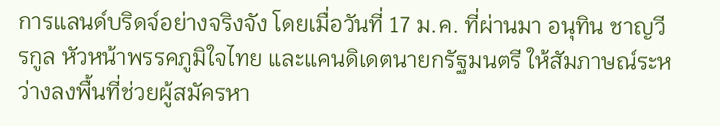การแลนด์บริดจ์อย่างจริงจัง โดยเมื่อวันที่ 17 ม.ค. ที่ผ่านมา อนุทิน ชาญวีรกูล หัวหน้าพรรคภูมิใจไทย และแคนดิเดตนายกรัฐมนตรี ให้สัมภาษณ์ระหว่างลงพื้นที่ช่วยผู้สมัครหา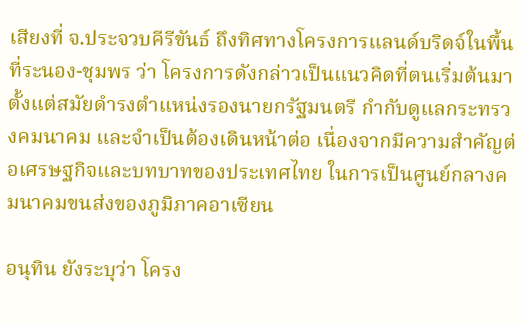เสียงที่ จ.ประจวบคีรีขันธ์ ถึงทิศทางโครงการแลนด์บริดจ์ในพื้นที่ระนอง-ชุมพร ว่า โครงการดังกล่าวเป็นแนวคิดที่ตนเริ่มต้นมาตั้งแต่สมัยดำรงตำแหน่งรองนายกรัฐมนตรี กำกับดูแลกระทรวงคมนาคม และจำเป็นต้องเดินหน้าต่อ เนื่องจากมีความสำคัญต่อเศรษฐกิจและบทบาทของประเทศไทย ในการเป็นศูนย์กลางคมนาคมขนส่งของภูมิภาคอาเซียน

อนุทิน ยังระบุว่า โครง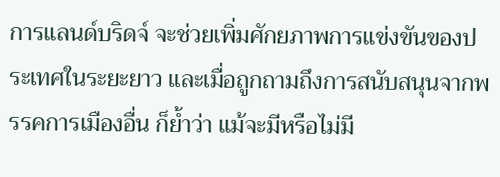การแลนด์บริดจ์ จะช่วยเพิ่มศักยภาพการแข่งขันของประเทศในระยะยาว และเมื่อถูกถามถึงการสนับสนุนจากพรรคการเมืองอื่น ก็ย้ำว่า แม้จะมีหรือไม่มี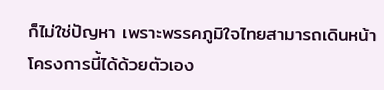ก็ไม่ใช่ปัญหา เพราะพรรคภูมิใจไทยสามารถเดินหน้าโครงการนี้ได้ด้วยตัวเอง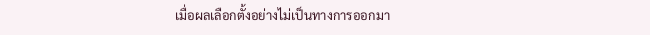เมื่อผลเลือกตั้งอย่างไม่เป็นทางการออกมา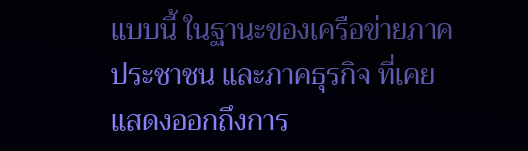แบบนี้ ในฐานะของเครือข่ายภาคประชาชน และภาคธุรกิจ ที่เคยแสดงออกถึงการ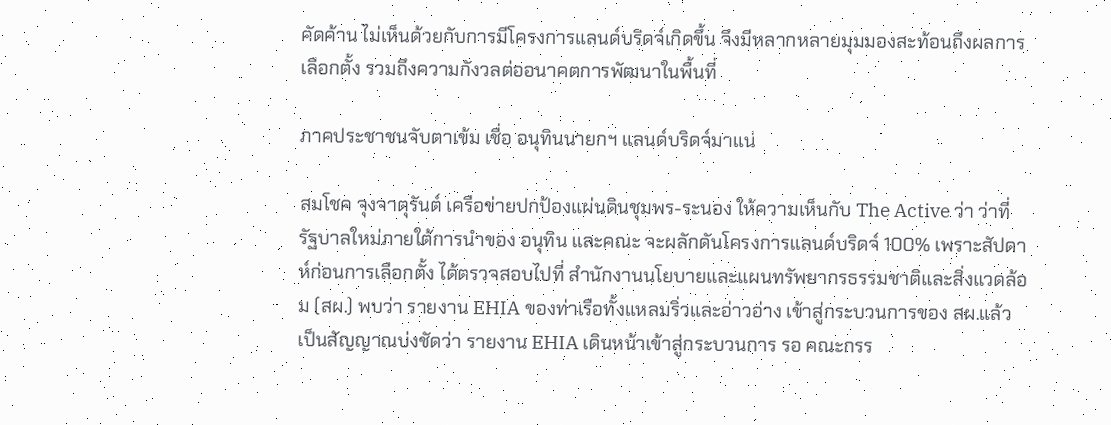คัดค้าน ไม่เห็นด้วยกับการมีโครงการแลนด์บริดจ์เกิดขึ้น จึงมีหลากหลายมุมมองสะท้อนถึงผลการเลือกตั้ง รวมถึงความกังวลต่ออนาคตการพัฒนาในพื้นที่

ภาคประชาชนจับตาเข้ม เชื่อ อนุทินนายกฯ แลนด์บริดจ์มาแน่

สมโชค จุงจาตุรันต์ เครือข่ายปกป้องแผ่นดินชุมพร-ระนอง ให้ความเห็นกับ The Active ว่า ว่าที่รัฐบาลใหม่ภายใต้การนำของ อนุทิน และคณะ จะผลักดันโครงการแลนด์บริดจ์ 100% เพราะสัปดาห์ก่อนการเลือกตั้ง ได้ตรวจสอบไปที่ สำนักงานนโยบายและแผนทรัพยากรธรรมชาติและสิ่งแวดล้อม (สผ.) พบว่า รายงาน EHIA ของท่าเรือทั้งแหลมริ่วและอ่าวอ่าง เข้าสู่กระบวนการของ สผ.แล้ว เป็นสัญญาณบ่งชัดว่า รายงาน EHIA เดินหน้าเข้าสู่กระบวนการ รอ คณะกรร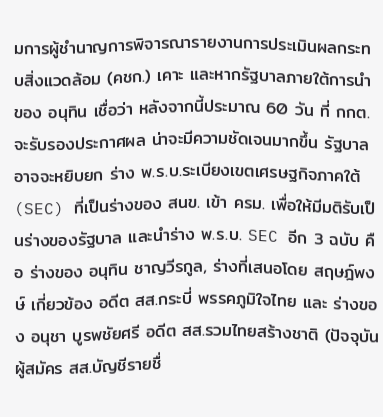มการผู้ชำนาญการพิจารณารายงานการประเมินผลกระทบสิ่งแวดล้อม (คชก.) เคาะ และหากรัฐบาลภายใต้การนำของ อนุทิน เชื่อว่า หลังจากนี้ประมาณ 60 วัน ที่ กกต.จะรับรองประกาศผล น่าจะมีความชัดเจนมากขึ้น รัฐบาลอาจจะหยิบยก ร่าง พ.ร.บ.ระเบียงเขตเศรษฐกิจภาคใต้ (SEC) ที่เป็นร่างของ สนข. เข้า ครม. เพื่อให้มีมติรับเป็นร่างของรัฐบาล และนำร่าง พ.ร.บ. SEC อีก 3 ฉบับ คือ ร่างของ อนุทิน ชาญวีรกูล, ร่างที่เสนอโดย สฤษฎ์พงษ์ เกี่ยวข้อง อดีต สส.กระบี่ พรรคภูมิใจไทย และ ร่างของ อนุชา บูรพชัยศรี อดีต สส.รวมไทยสร้างชาติ (ปัจจุบัน ผู้สมัคร สส.บัญชีรายชื่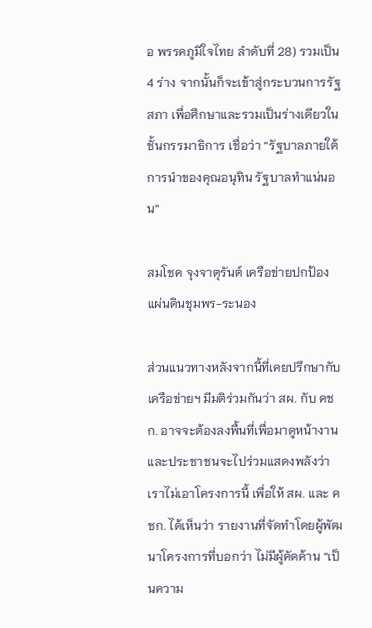อ พรรคภูมิใจไทย ลำดับที่ 28) รวมเป็น 4 ร่าง จากนั้นก็จะเข้าสู่กระบวนการรัฐสภา เพื่อศึกษาและรวมเป็นร่างเดียวในชั้นกรรมาธิการ เชื่อว่า “รัฐบาลภายใต้การนำของคุณอนุทิน รัฐบาลทำแน่นอน”

สมโชค จุงจาตุรันต์ เครือข่ายปกป้องแผ่นดินชุมพร-ระนอง

ส่วนแนวทางหลังจากนี้ที่เคยปรึกษากับเครือข่ายฯ มีมติร่วมกันว่า สผ. กับ คชก. อาจจะต้องลงพื้นที่เพื่อมาดูหน้างาน และประชาชนจะไปร่วมแสดงพลังว่าเราไม่เอาโครงการนี้ เพื่อให้ สผ. และ คชก. ได้เห็นว่า รายงานที่จัดทำโดยผู้พัฒนาโครงการที่บอกว่า ไม่มีผู้คัดค้าน “เป็นความ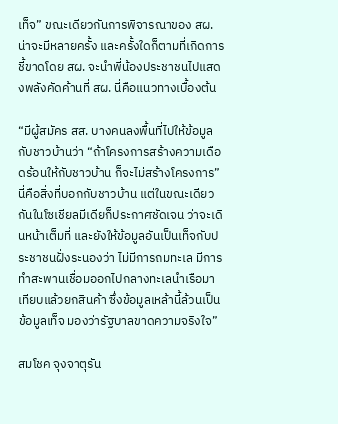เท็จ” ขณะเดียวกันการพิจารณาของ สผ. น่าจะมีหลายครั้ง และครั้งใดก็ตามที่เกิดการชี้ขาดโดย สผ. จะนำพี่น้องประชาชนไปแสดงพลังคัดค้านที่ สผ. นี่คือแนวทางเบื้องต้น

“มีผู้สมัคร สส. บางคนลงพื้นที่ไปให้ข้อมูลกับชาวบ้านว่า “ถ้าโครงการสร้างความเดือดร้อนให้กับชาวบ้าน ก็จะไม่สร้างโครงการ” นี่คือสิ่งที่บอกกับชาวบ้าน แต่ในขณะเดียวกันในโซเชียลมีเดียก็ประกาศชัดเจน ว่าจะเดินหน้าเต็มที่ และยังให้ข้อมูลอันเป็นเท็จกับประชาชนฝั่งระนองว่า ไม่มีการถมทะเล มีการทำสะพานเชื่อมออกไปกลางทะเลนำเรือมาเทียบแล้วยกสินค้า ซึ่งข้อมูลเหล้านี้ล้วนเป็นข้อมูลเท็จ มองว่ารัฐบาลขาดความจริงใจ”

สมโชค จุงจาตุรัน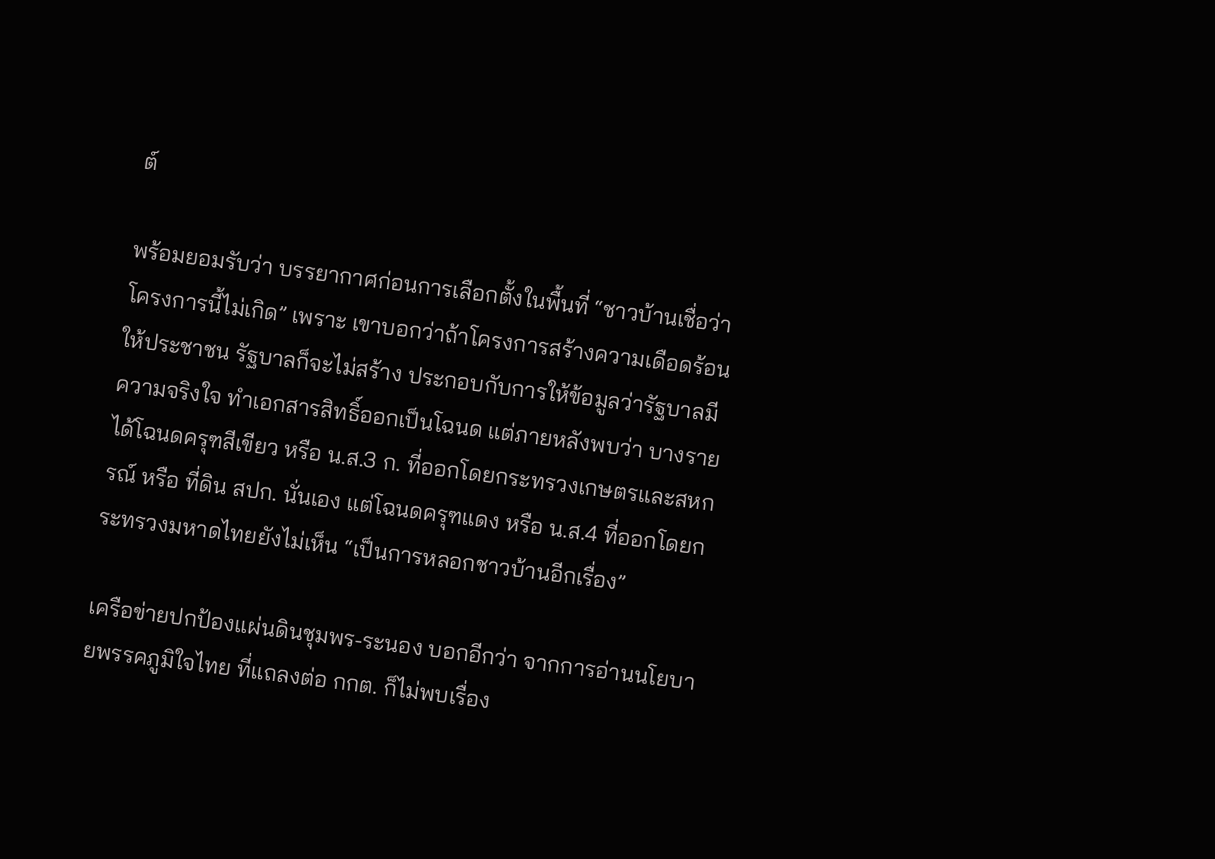ต์

พร้อมยอมรับว่า บรรยากาศก่อนการเลือกตั้งในพื้นที่ “ชาวบ้านเชื่อว่าโครงการนี้ไม่เกิด” เพราะ เขาบอกว่าถ้าโครงการสร้างความเดือดร้อนให้ประชาชน รัฐบาลก็จะไม่สร้าง ประกอบกับการให้ข้อมูลว่ารัฐบาลมีความจริงใจ ทำเอกสารสิทธิ์ออกเป็นโฉนด แต่ภายหลังพบว่า บางรายได้โฉนดครุฑสีเขียว หรือ น.ส.3 ก. ที่ออกโดยกระทรวงเกษตรและสหกรณ์ หรือ ที่ดิน สปก. นั่นเอง แต่โฉนดครุฑแดง หรือ น.ส.4 ที่ออกโดยกระทรวงมหาดไทยยังไม่เห็น “เป็นการหลอกชาวบ้านอีกเรื่อง”

เครือข่ายปกป้องแผ่นดินชุมพร-ระนอง บอกอีกว่า จากการอ่านนโยบายพรรคภูมิใจไทย ที่แถลงต่อ กกต. ก็ไม่พบเรื่อง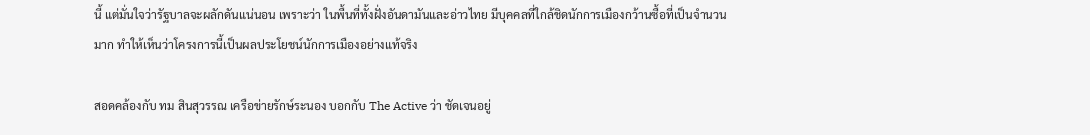นี้ แต่มั่นใจว่ารัฐบาลจะผลักดันแน่นอน เพราะว่า ในพื้นที่ทั้งฝั่งอันดามันและอ่าวไทย มีบุคคลที่ใกล้ชิดนักการเมืองกว้านซื้อที่เป็นจำนวนมาก ทำให้เห็นว่าโครงการนี้เป็นผลประโยชน์นักการเมืองอย่างแท้จริง

สอดคล้องกับ ทม สินสุวรรณ เครือข่ายรักษ์ระนอง บอกกับ The Active ว่า ชัดเจนอยู่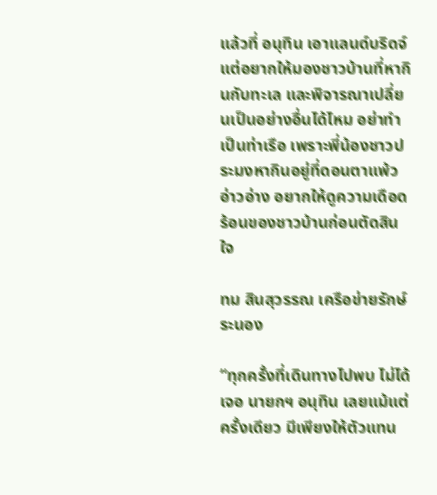แล้วที่ อนุทิน เอาแลนด์บริดจ์ แต่อยากให้มองชาวบ้านที่หากินกับทะเล และพิจารณาเปลี่ยนเป็นอย่างอื่นได้ไหม อย่าทำเป็นท่าเรือ เพราะพี่น้องชาวประมงหากินอยู่ที่ดอนตาแพ้ว อ่าวอ่าง อยากให้ดูความเดือดร้อนของชาวบ้านก่อนตัดสินใจ

ทม สินสุวรรณ เครือข่ายรักษ์ระนอง

“ทุกครั้งที่เดินทางไปพบ ไม่ได้เจอ นายกฯ อนุทิน เลยแม้แต่ครั้งเดียว มีเพียงให้ตัวแทน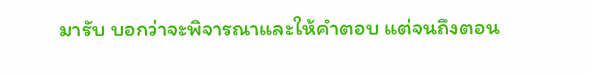มารับ บอกว่าจะพิจารณาและให้คำตอบ แต่จนถึงตอน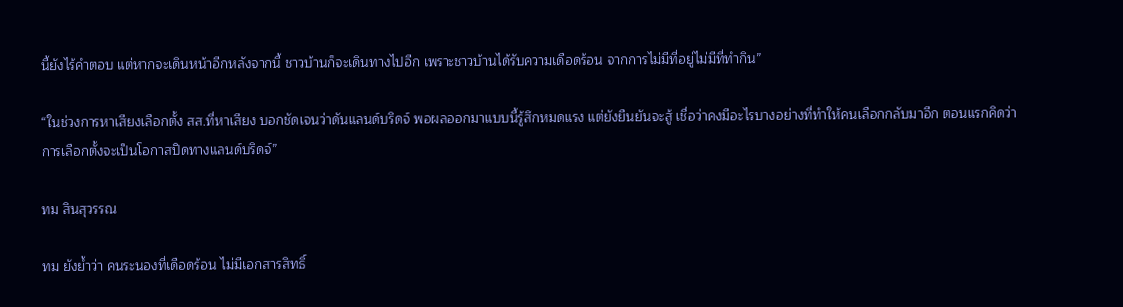นี้ยังไร้คำตอบ แต่หากจะเดินหน้าอีกหลังจากนี้ ชาวบ้านก็จะเดินทางไปอีก เพราะชาวบ้านได้รับความเดือดร้อน จากการไม่มีที่อยู่ไม่มีที่ทำกิน”

“ในช่วงการหาเสียงเลือกตั้ง สส.ที่หาเสียง บอกชัดเจนว่าดันแลนด์บริดจ์ พอผลออกมาแบบนี้รู้สึกหมดแรง แต่ยังยืนยันจะสู้ เชื่อว่าคงมีอะไรบางอย่างที่ทำให้คนเลือกกลับมาอีก ตอนแรกคิดว่าการเลือกตั้งจะเป็นโอกาสปิดทางแลนด์บริดจ์”

ทม สินสุวรรณ

ทม ยังย้ำว่า คนระนองที่เดือดร้อน ไม่มีเอกสารสิทธิ์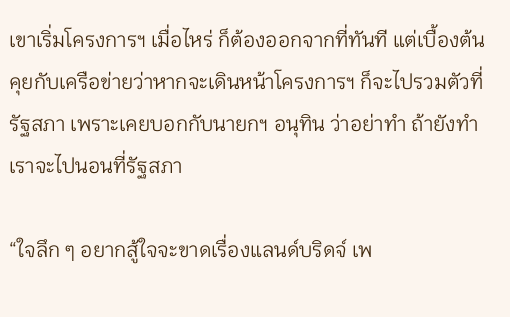เขาเริ่มโครงการฯ เมื่อไหร่ ก็ต้องออกจากที่ทันที แต่เบื้องต้นคุยกับเครือข่ายว่าหากจะเดินหน้าโครงการฯ ก็จะไปรวมตัวที่รัฐสภา เพราะเคยบอกกับนายกฯ อนุทิน ว่าอย่าทำ ถ้ายังทำเราจะไปนอนที่รัฐสภา

“ใจลึก ๆ อยากสู้ใจจะขาดเรื่องแลนด์บริดจ์ เพ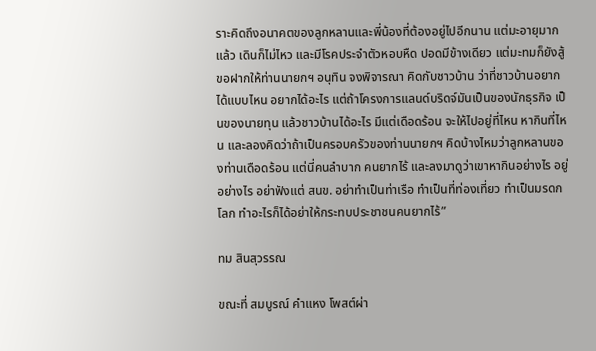ราะคิดถึงอนาคตของลูกหลานและพี่น้องที่ต้องอยู่ไปอีกนาน แต่มะอายุมากแล้ว เดินก็ไม่ไหว และมีโรคประจำตัวหอบหืด ปอดมีข้างเดียว แต่มะทมก็ยังสู้ ขอฝากให้ท่านนายกฯ อนุทิน จงพิจารณา คิดกับชาวบ้าน ว่าที่ชาวบ้านอยากได้แบบไหน อยากได้อะไร แต่ถ้าโครงการแลนด์บริดจ์มันเป็นของนักธุรกิจ เป็นของนายทุน แล้วชาวบ้านได้อะไร มีแต่เดือดร้อน จะให้ไปอยู่ที่ไหน หากินที่ไหน และลองคิดว่าถ้าเป็นครอบครัวของท่านนายกฯ คิดบ้างไหมว่าลูกหลานของท่านเดือดร้อน แต่นี่คนลำบาก คนยากไร้ และลงมาดูว่าเขาหากินอย่างไร อยู่อย่างไร อย่าฟังแต่ สนข. อย่าทำเป็นท่าเรือ ทำเป็นที่ท่องเที่ยว ทำเป็นมรดกโลก ทำอะไรก็ได้อย่าให้กระทบประชาชนคนยากไร้”

ทม สินสุวรรณ

ขณะที่ สมบูรณ์ คำแหง โพสต์ผ่า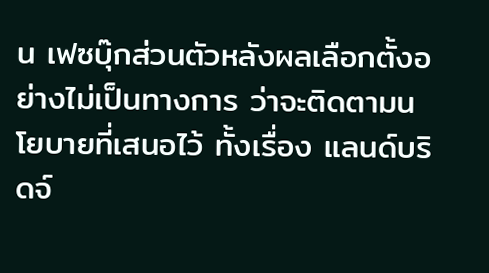น เฟซบุ๊กส่วนตัวหลังผลเลือกตั้งอย่างไม่เป็นทางการ ว่าจะติดตามนโยบายที่เสนอไว้ ทั้งเรื่อง แลนด์บริดจ์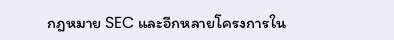กฎหมาย SEC และอีกหลายโครงการใน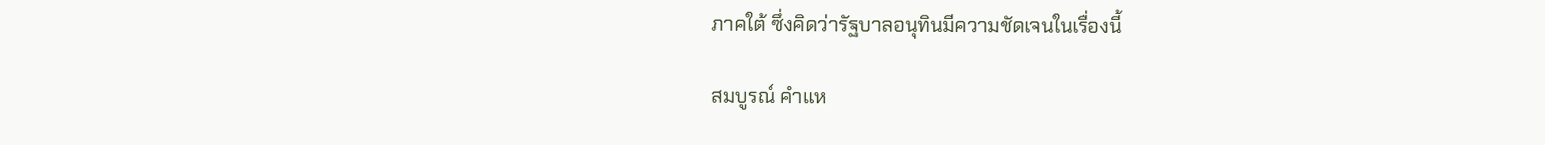ภาคใต้ ซึ่งคิดว่ารัฐบาลอนุทินมีความชัดเจนในเรื่องนี้

สมบูรณ์ คำแห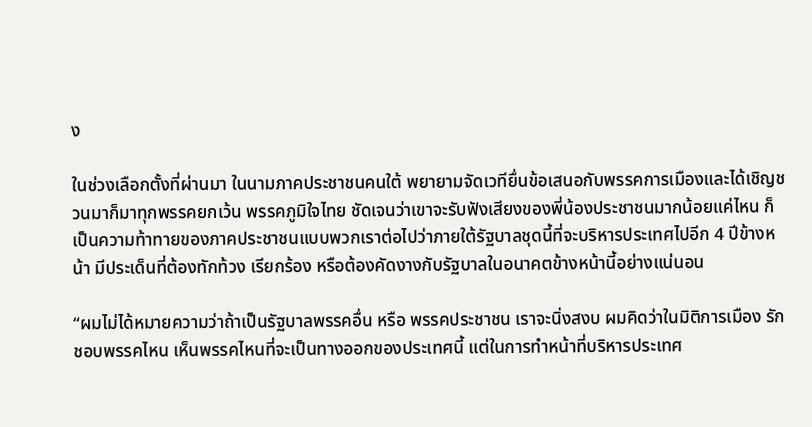ง

ในช่วงเลือกตั้งที่ผ่านมา ในนามภาคประชาชนคนใต้ พยายามจัดเวทียื่นข้อเสนอกับพรรคการเมืองและได้เชิญชวนมาก็มาทุกพรรคยกเว้น พรรคภูมิใจไทย ชัดเจนว่าเขาจะรับฟังเสียงของพี่น้องประชาชนมากน้อยแค่ไหน ก็เป็นความท้าทายของภาคประชาชนแบบพวกเราต่อไปว่าภายใต้รัฐบาลชุดนี้ที่จะบริหารประเทศไปอีก 4 ปีข้างหน้า มีประเด็นที่ต้องทักท้วง เรียกร้อง หรือต้องคัดงางกับรัฐบาลในอนาคตข้างหน้านี้อย่างแน่นอน

“ผมไม่ได้หมายความว่าถ้าเป็นรัฐบาลพรรคอื่น หรือ พรรคประชาชน เราจะนิ่งสงบ ผมคิดว่าในมิติการเมือง รักชอบพรรคไหน เห็นพรรคไหนที่จะเป็นทางออกของประเทศนี้ แต่ในการทำหน้าที่บริหารประเทศ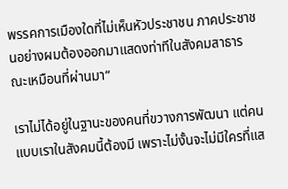พรรคการเมืองใดที่ไม่เห็นหัวประชาชน ภาคประชาชนอย่างผมต้องออกมาแสดงท่าทีในสังคมสาธารณะเหมือนที่ผ่านมา”

เราไม่ได้อยู่ในฐานะของคนที่ขวางการพัฒนา แต่คนแบบเราในสังคมนี้ต้องมี เพราะไม่งั้นจะไม่มีใครที่แส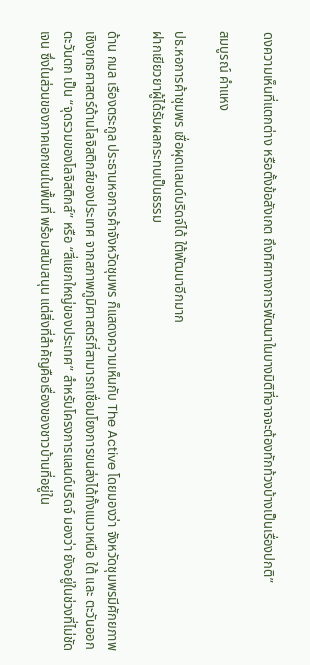ดงความเห็นที่แตกต่าง หรือตั้งข้อสังเกต ถึงทิศทางการพัฒนาในบางมิติที่อาจจะต้องทักท้วงบ้างเป็นเรื่องปกติ”

สมบูรณ์ คำแหง

ปธ.หอการค้าชุมพร เชื่อผุดแลนด์บริดจ์ได้ ใต้พัฒนาอีกมาก
ฝากเยียวยาผู้ได้รับผลกระทบเป็นธรรม

ด้าน กมล เรืองตระกูล ประธานหอการค้าจังหวัดชุมพร ก็แสดงความเห็นกับ The Active โดยมองว่า จังหวัดชุมพรมีศักยภาพเชิงยุทธศาสตร์ด้านโลจิสติกส์ของประเทศ จากสภาพภูมิศาสตร์ที่สามารถเชื่อมโยงการขนส่งได้ทั้งแนวเหนือ ใต้ และ ตะวันออก ตะวันตก เป็น “จุดรวมของโลจิสติกส์” หรือ “สี่แยกใหญ่ของประเทศ” สำหรับโครงการแลนด์บริดจ์ มองว่า ยังอยู่ในช่วงที่ไม่ชัดเจน ซึ่งในส่วนของภาคเอกชนในพื้นที่ พร้อมสนับสนุน แต่สิ่งที่สำคัญคือเรื่องของชาวบ้านที่อยู่ใน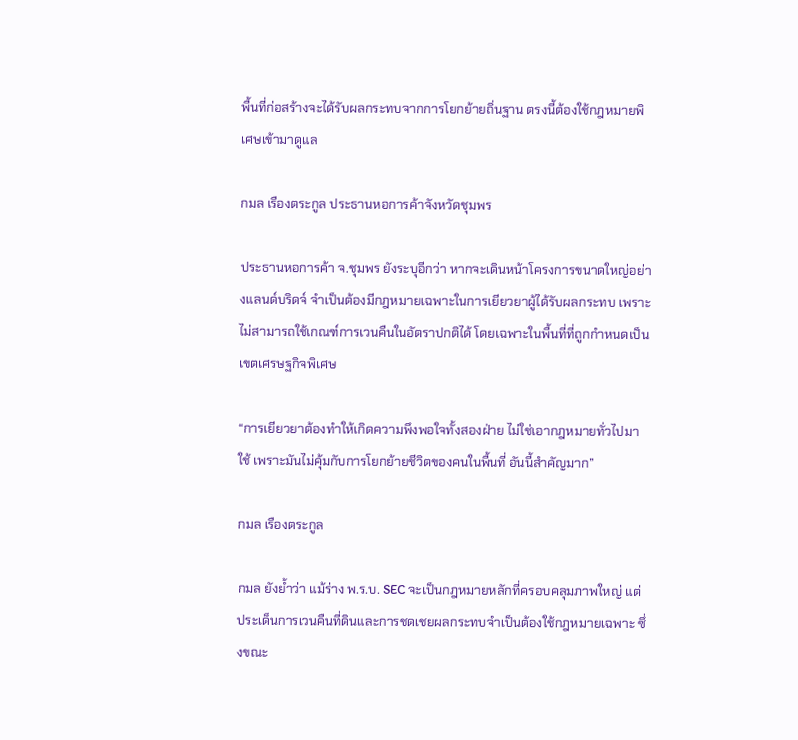พื้นที่ก่อสร้างจะได้รับผลกระทบจากการโยกย้ายถิ่นฐาน ตรงนี้ต้องใช้กฎหมายพิเศษเข้ามาดูแล

กมล เรืองตระกูล ประธานหอการค้าจังหวัดชุมพร

ประธานหอการค้า จ.ชุมพร ยังระบุอีกว่า หากจะเดินหน้าโครงการขนาดใหญ่อย่างแลนด์บริดจ์ จำเป็นต้องมีกฎหมายเฉพาะในการเยียวยาผู้ได้รับผลกระทบ เพราะไม่สามารถใช้เกณฑ์การเวนคืนในอัตราปกติได้ โดยเฉพาะในพื้นที่ที่ถูกกำหนดเป็นเขตเศรษฐกิจพิเศษ

“การเยียวยาต้องทำให้เกิดความพึงพอใจทั้งสองฝ่าย ไม่ใช่เอากฎหมายทั่วไปมาใช้ เพราะมันไม่คุ้มกับการโยกย้ายชีวิตของคนในพื้นที่ อันนี้สำคัญมาก”

กมล เรืองตระกูล

กมล ยังย้ำว่า แม้ร่าง พ.ร.บ. SEC จะเป็นกฎหมายหลักที่ครอบคลุมภาพใหญ่ แต่ประเด็นการเวนคืนที่ดินและการชดเชยผลกระทบจำเป็นต้องใช้กฎหมายเฉพาะ ซึ่งขณะ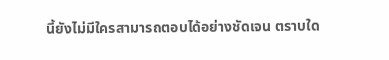นี้ยังไม่มีใครสามารถตอบได้อย่างชัดเจน ตราบใด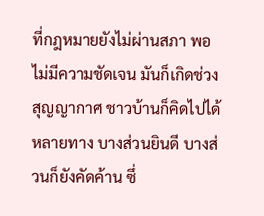ที่กฎหมายยังไม่ผ่านสภา พอไม่มีความชัดเจน มันก็เกิดช่วงสุญญากาศ ชาวบ้านก็คิดไปได้หลายทาง บางส่วนยินดี บางส่วนก็ยังคัดค้าน ซึ่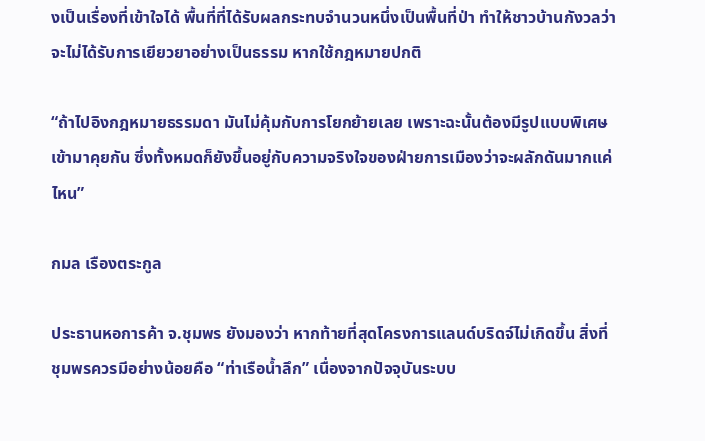งเป็นเรื่องที่เข้าใจได้ พื้นที่ที่ได้รับผลกระทบจำนวนหนึ่งเป็นพื้นที่ป่า ทำให้ชาวบ้านกังวลว่าจะไม่ได้รับการเยียวยาอย่างเป็นธรรม หากใช้กฎหมายปกติ

“ถ้าไปอิงกฎหมายธรรมดา มันไม่คุ้มกับการโยกย้ายเลย เพราะฉะนั้นต้องมีรูปแบบพิเศษเข้ามาคุยกัน ซึ่งทั้งหมดก็ยังขึ้นอยู่กับความจริงใจของฝ่ายการเมืองว่าจะผลักดันมากแค่ไหน”

กมล เรืองตระกูล

ประธานหอการค้า จ.ชุมพร ยังมองว่า หากท้ายที่สุดโครงการแลนด์บริดจ์ไม่เกิดขึ้น สิ่งที่ชุมพรควรมีอย่างน้อยคือ “ท่าเรือน้ำลึก” เนื่องจากปัจจุบันระบบ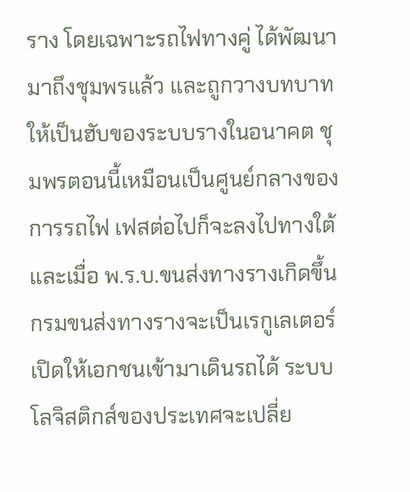ราง โดยเฉพาะรถไฟทางคู่ ได้พัฒนามาถึงชุมพรแล้ว และถูกวางบทบาทให้เป็นฮับของระบบรางในอนาคต ชุมพรตอนนี้เหมือนเป็นศูนย์กลางของการรถไฟ เฟสต่อไปก็จะลงไปทางใต้ และเมื่อ พ.ร.บ.ขนส่งทางรางเกิดขึ้น กรมขนส่งทางรางจะเป็นเรกูเลเตอร์ เปิดให้เอกชนเข้ามาเดินรถได้ ระบบโลจิสติกส์ของประเทศจะเปลี่ย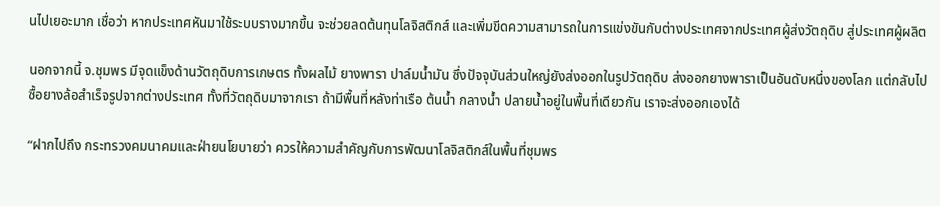นไปเยอะมาก เชื่อว่า หากประเทศหันมาใช้ระบบรางมากขึ้น จะช่วยลดต้นทุนโลจิสติกส์ และเพิ่มขีดความสามารถในการแข่งขันกับต่างประเทศจากประเทศผู้ส่งวัตถุดิบ สู่ประเทศผู้ผลิต

นอกจากนี้ จ.ชุมพร มีจุดแข็งด้านวัตถุดิบการเกษตร ทั้งผลไม้ ยางพารา ปาล์มน้ำมัน ซึ่งปัจจุบันส่วนใหญ่ยังส่งออกในรูปวัตถุดิบ ส่งออกยางพาราเป็นอันดับหนึ่งของโลก แต่กลับไปซื้อยางล้อสำเร็จรูปจากต่างประเทศ ทั้งที่วัตถุดิบมาจากเรา ถ้ามีพื้นที่หลังท่าเรือ ต้นน้ำ กลางน้ำ ปลายน้ำอยู่ในพื้นที่เดียวกัน เราจะส่งออกเองได้

“ฝากไปถึง กระทรวงคมนาคมและฝ่ายนโยบายว่า ควรให้ความสำคัญกับการพัฒนาโลจิสติกส์ในพื้นที่ชุมพร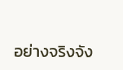อย่างจริงจัง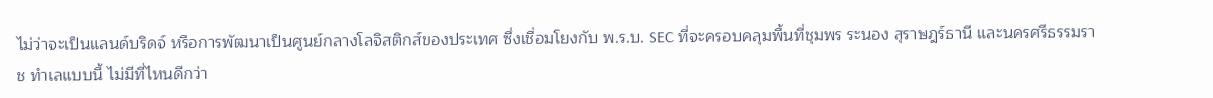ไม่ว่าจะเป็นแลนด์บริดจ์ หรือการพัฒนาเป็นศูนย์กลางโลจิสติกส์ของประเทศ ซึ่งเชื่อมโยงกับ พ.ร.บ. SEC ที่จะครอบคลุมพื้นที่ชุมพร ระนอง สุราษฎร์ธานี และนครศรีธรรมราช ทำเลแบบนี้ ไม่มีที่ไหนดีกว่า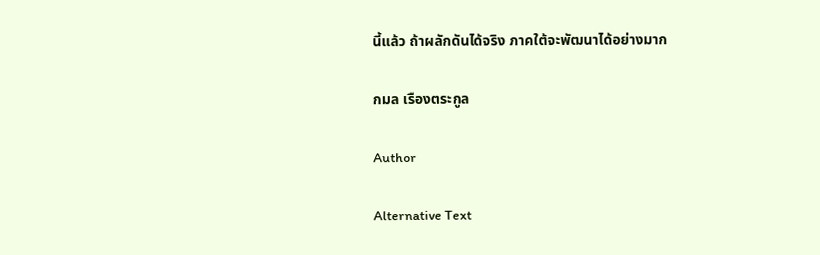นี้แล้ว ถ้าผลักดันได้จริง ภาคใต้จะพัฒนาได้อย่างมาก

กมล เรืองตระกูล

Author

Alternative Text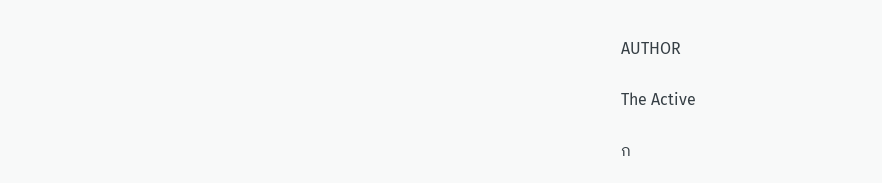AUTHOR

The Active

ก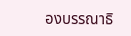องบรรณาธิ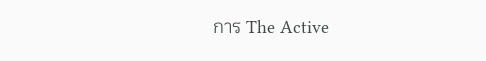การ The Active